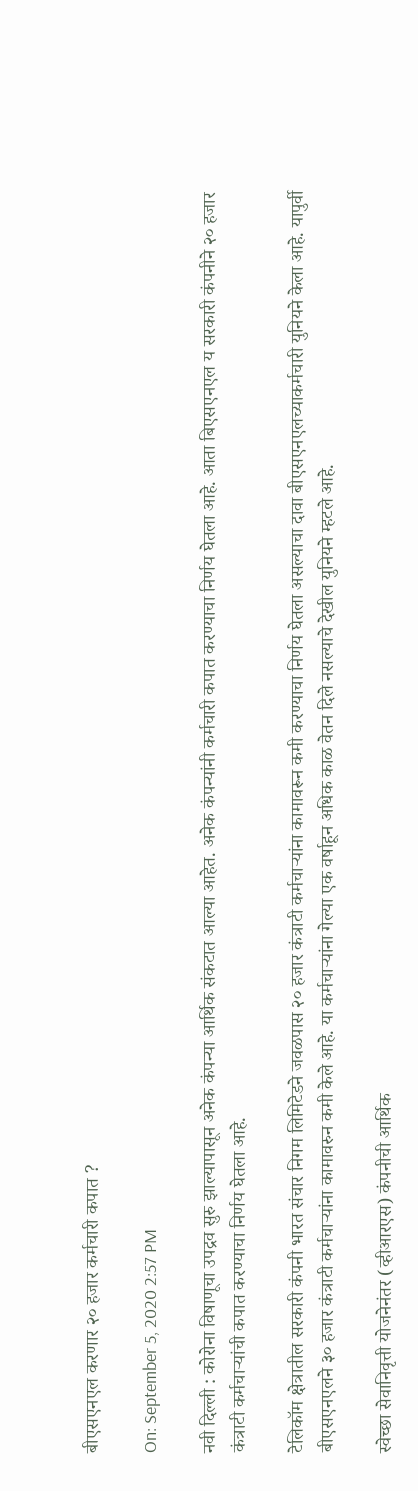बीएसएनएल करणार २० हजार कर्मचारी कपात ?

On: September 5, 2020 2:57 PM

नवी दिल्ली : कोरोना विषाणूचा उपद्रव सुरु झाल्यापासून अनेक कंपन्या आर्थिक संकटात आल्या आहेत. अनेक कंपन्यांनी कर्मचारी कपात करण्याचा निर्णय घेतला आहे. आता बिएसएनएल य सरकारी कंपनीने २० हजार कंत्राटी कर्मचाऱ्यांची कपात करण्याचा निर्णय घेतला आहे.

टेलिकॉम क्षेत्रातील सरकारी कंपनी भारत संचार निगम लिमिटेडने जवळपास २० हजार कंत्राटी कर्मचाऱ्यांना कामावरून कमी करण्याचा निर्णय घेतला असल्याचा दावा बीएसएनएलच्याकर्मचारी युनियने केला आहे. यापुर्वी बीएसएनएलने ३० हजार कंत्राटी कर्मचाऱ्यांना कामावरुन कमी केले आहे. या कर्मचाऱ्यांना गेल्या एक वर्षाहून अधिक काळ वेतन दिले नसल्याचे देखील युनियने म्हटले आहे.

स्वेच्छा सेवानिवृत्ती योजनेनंतर (व्हीआरएस) कंपनीची आर्थिक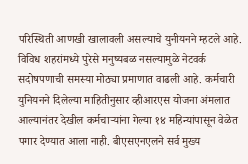परिस्थिती आणखी खालावली असल्याचे युनीयनने म्हटले आहे. विविध शहरांमध्ये पुरेसे मनुष्यबळ नसल्यामुळे नेटवर्क सदोषपणाची समस्या मोठ्या प्रमाणात वाढली आहे. कर्मचारी युनियनने दिलेल्या माहितीनुसार व्हीआरएस योजना अंमलात आल्यानंतर देखील कर्मचाऱ्यांना गेल्या १४ महिन्यांपासून वेळेत पगार देण्यात आला नाही. बीएसएनएलने सर्व मुख्य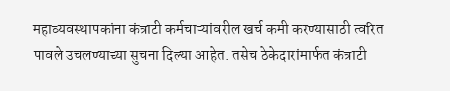महाव्यवस्थापकांना कंत्राटी कर्मचाऱ्यांवरील खर्च कमी करण्यासाठी त्वरित पावले उचलण्याच्या सुचना दिल्या आहेत. तसेच ठेकेदारांमार्फत कंत्राटी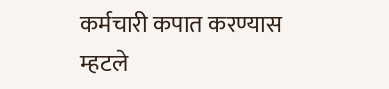कर्मचारी कपात करण्यास म्हटले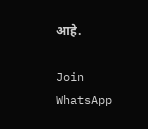आहे.

Join WhatsApp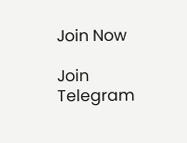Join Now

Join Telegram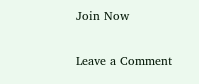Join Now

Leave a Comment